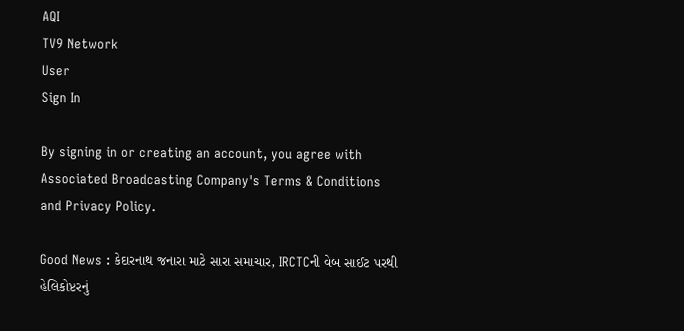AQI
TV9 Network
User
Sign In

By signing in or creating an account, you agree with Associated Broadcasting Company's Terms & Conditions and Privacy Policy.

Good News : કેદારનાથ જનારા માટે સારા સમાચાર, IRCTCની વેબ સાઈટ પરથી હેલિકોપ્ટરનું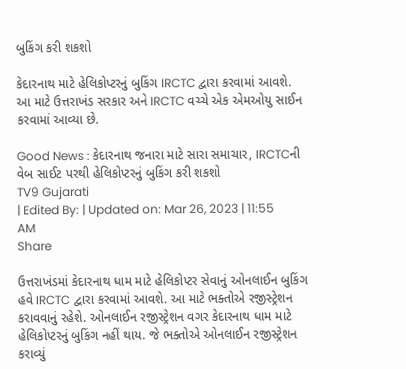બુકિંગ કરી શકશો

કેદારનાથ માટે હેલિકોપ્ટરનું બુકિંગ IRCTC દ્વારા કરવામાં આવશે. આ માટે ઉત્તરાખંડ સરકાર અને IRCTC વચ્ચે એક એમઓયુ સાઈન કરવામાં આવ્યા છે.

Good News : કેદારનાથ જનારા માટે સારા સમાચાર, IRCTCની વેબ સાઈટ પરથી હેલિકોપ્ટરનું બુકિંગ કરી શકશો
TV9 Gujarati
| Edited By: | Updated on: Mar 26, 2023 | 11:55 AM
Share

ઉત્તરાખંડમાં કેદારનાથ ધામ માટે હેલિકોપ્ટર સેવાનું ઓનલાઈન બુકિંગ હવે IRCTC દ્વારા કરવામાં આવશે. આ માટે ભક્તોએ રજીસ્ટ્રેશન કરાવવાનું રહેશે. ઓનલાઈન રજીસ્ટ્રેશન વગર કેદારનાથ ધામ માટે હેલિકોપ્ટરનું બુકિંગ નહીં થાય. જે ભક્તોએ ઓનલાઈન રજીસ્ટ્રેશન કરાવ્યું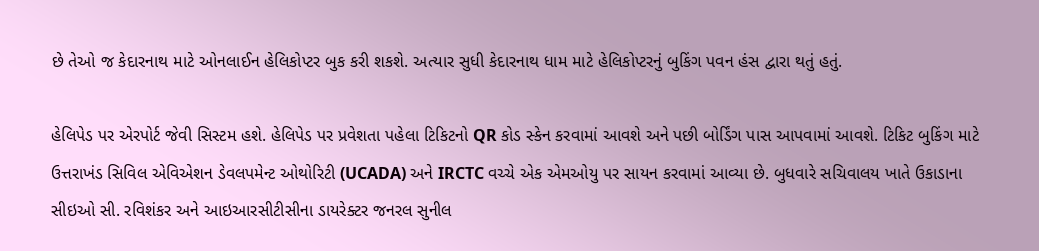છે તેઓ જ કેદારનાથ માટે ઓનલાઈન હેલિકોપ્ટર બુક કરી શકશે. અત્યાર સુધી કેદારનાથ ધામ માટે હેલિકોપ્ટરનું બુકિંગ પવન હંસ દ્વારા થતું હતું.

હેલિપેડ પર એરપોર્ટ જેવી સિસ્ટમ હશે. હેલિપેડ પર પ્રવેશતા પહેલા ટિકિટનો QR કોડ સ્કેન કરવામાં આવશે અને પછી બોર્ડિંગ પાસ આપવામાં આવશે. ટિકિટ બુકિંગ માટે ઉત્તરાખંડ સિવિલ એવિએશન ડેવલપમેન્ટ ઓથોરિટી (UCADA) અને IRCTC વચ્ચે એક એમઓયુ પર સાયન કરવામાં આવ્યા છે. બુધવારે સચિવાલય ખાતે ઉકાડાના સીઇઓ સી. રવિશંકર અને આઇઆરસીટીસીના ડાયરેક્ટર જનરલ સુનીલ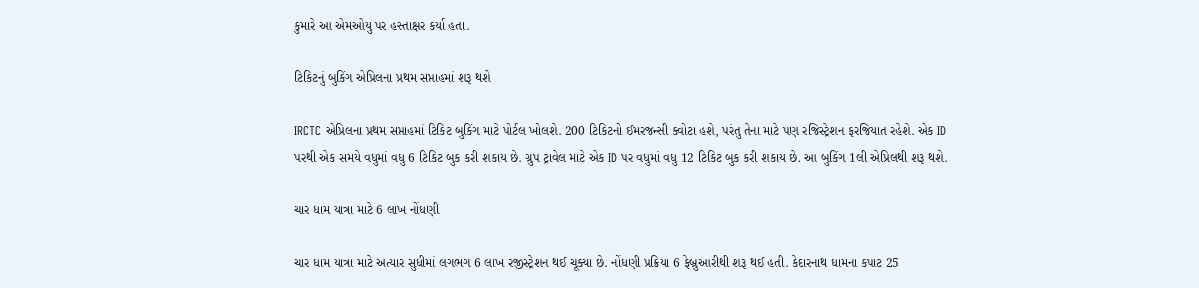કુમારે આ એમઓયુ પર હસ્તાક્ષર કર્યા હતા.

ટિકિટનું બુકિંગ એપ્રિલના પ્રથમ સપ્તાહમાં શરૂ થશે

IRCTC એપ્રિલના પ્રથમ સપ્તાહમાં ટિકિટ બુકિંગ માટે પોર્ટલ ખોલશે. 200 ટિકિટનો ઈમરજન્સી ક્વોટા હશે, પરંતુ તેના માટે પણ રજિસ્ટ્રેશન ફરજિયાત રહેશે. એક ID પરથી એક સમયે વધુમાં વધુ 6 ટિકિટ બુક કરી શકાય છે. ગ્રુપ ટ્રાવેલ માટે એક ID પર વધુમાં વધુ 12 ટિકિટ બુક કરી શકાય છે. આ બુકિંગ 1લી એપ્રિલથી શરૂ થશે.

ચાર ધામ યાત્રા માટે 6 લાખ નોંધણી

ચાર ધામ યાત્રા માટે અત્યાર સુધીમાં લગભગ 6 લાખ રજીસ્ટ્રેશન થઈ ચૂક્યા છે. નોંધણી પ્રક્રિયા 6 ફેબ્રુઆરીથી શરૂ થઈ હતી. કેદારનાથ ધામના કપાટ 25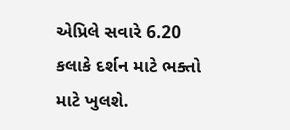એપ્રિલે સવારે 6.20 કલાકે દર્શન માટે ભક્તો માટે ખુલશે.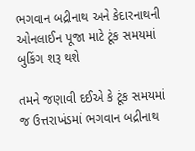ભગવાન બદ્રીનાથ અને કેદારનાથની ઓનલાઈન પૂજા માટે ટૂંક સમયમાં બુકિંગ શરૂ થશે

તમને જણાવી દઈએ કે ટૂંક સમયમાં જ ઉત્તરાખંડમાં ભગવાન બદ્રીનાથ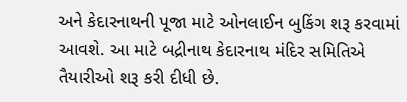અને કેદારનાથની પૂજા માટે ઓનલાઈન બુકિંગ શરૂ કરવામાં આવશે. આ માટે બદ્રીનાથ કેદારનાથ મંદિર સમિતિએ તૈયારીઓ શરૂ કરી દીધી છે.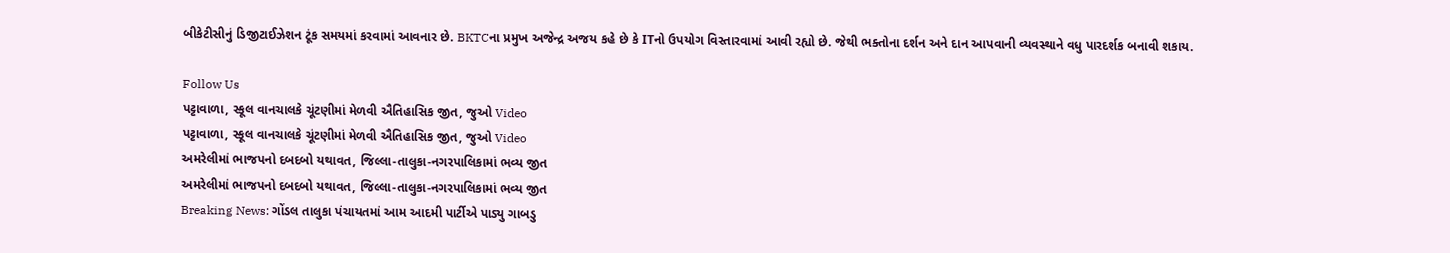બીકેટીસીનું ડિજીટાઈઝેશન ટૂંક સમયમાં કરવામાં આવનાર છે. BKTCના પ્રમુખ અજેન્દ્ર અજય કહે છે કે ITનો ઉપયોગ વિસ્તારવામાં આવી રહ્યો છે. જેથી ભક્તોના દર્શન અને દાન આપવાની વ્યવસ્થાને વધુ પારદર્શક બનાવી શકાય.

Follow Us
પટ્ટાવાળા, સ્કૂલ વાનચાલકે ચૂંટણીમાં મેળવી ઐતિહાસિક જીત, જુઓ Video
પટ્ટાવાળા, સ્કૂલ વાનચાલકે ચૂંટણીમાં મેળવી ઐતિહાસિક જીત, જુઓ Video
અમરેલીમાં ભાજપનો દબદબો યથાવત, જિલ્લા-તાલુકા-નગરપાલિકામાં ભવ્ય જીત
અમરેલીમાં ભાજપનો દબદબો યથાવત, જિલ્લા-તાલુકા-નગરપાલિકામાં ભવ્ય જીત
Breaking News: ગોંડલ તાલુકા પંચાયતમાં આમ આદમી પાર્ટીએ પાડ્યુ ગાબડુ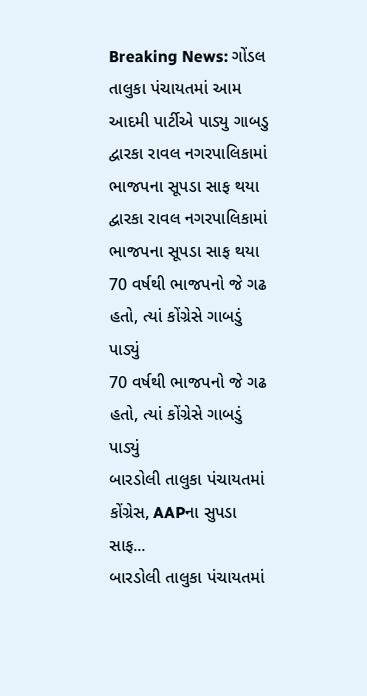Breaking News: ગોંડલ તાલુકા પંચાયતમાં આમ આદમી પાર્ટીએ પાડ્યુ ગાબડુ
દ્વારકા રાવલ નગરપાલિકામાં ભાજપના સૂપડા સાફ થયા
દ્વારકા રાવલ નગરપાલિકામાં ભાજપના સૂપડા સાફ થયા
70 વર્ષથી ભાજપનો જે ગઢ હતો, ત્યાં કોંગ્રેસે ગાબડું પાડ્યું
70 વર્ષથી ભાજપનો જે ગઢ હતો, ત્યાં કોંગ્રેસે ગાબડું પાડ્યું
બારડોલી તાલુકા પંચાયતમાં કોંગ્રેસ, AAPના સુપડા સાફ...
બારડોલી તાલુકા પંચાયતમાં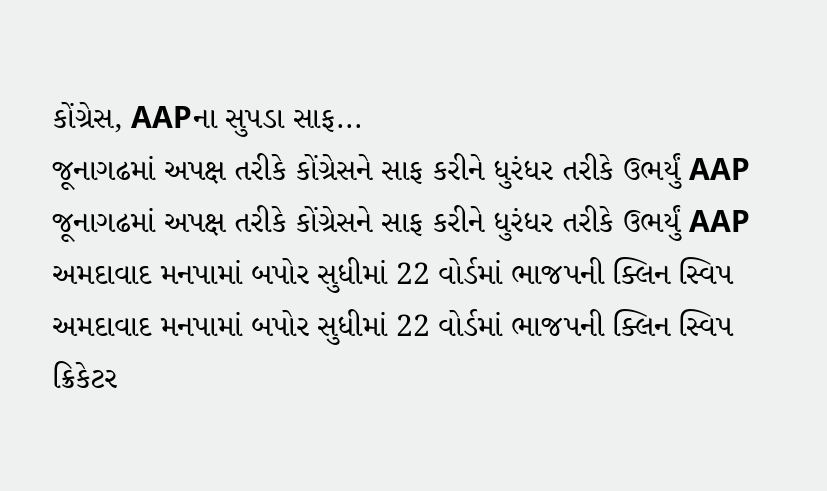કોંગ્રેસ, AAPના સુપડા સાફ...
જૂનાગઢમાં અપક્ષ તરીકે કોંગ્રેસને સાફ કરીને ધુરંધર તરીકે ઉભર્યું AAP
જૂનાગઢમાં અપક્ષ તરીકે કોંગ્રેસને સાફ કરીને ધુરંધર તરીકે ઉભર્યું AAP
અમદાવાદ મનપામાં બપોર સુધીમાં 22 વોર્ડમાં ભાજપની ક્લિન સ્વિપ
અમદાવાદ મનપામાં બપોર સુધીમાં 22 વોર્ડમાં ભાજપની ક્લિન સ્વિપ
ક્રિકેટર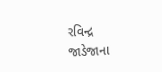રવિન્દ્ર જાડેજાના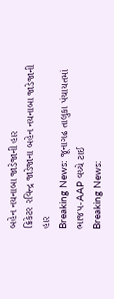બહેન નયનાબા જાડેજાની હાર
ક્રિકેટર રવિન્દ્ર જાડેજાના બહેન નયનાબા જાડેજાની હાર
Breaking News: જૂનાગઢ તાલુકા પંચાયતમાં ભાજપ-AAP વચ્ચે ટાઈ
Breaking News: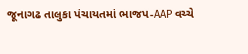જૂનાગઢ તાલુકા પંચાયતમાં ભાજપ-AAP વચ્ચે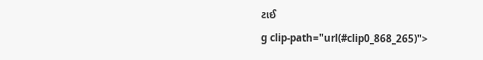ટાઈ
g clip-path="url(#clip0_868_265)">